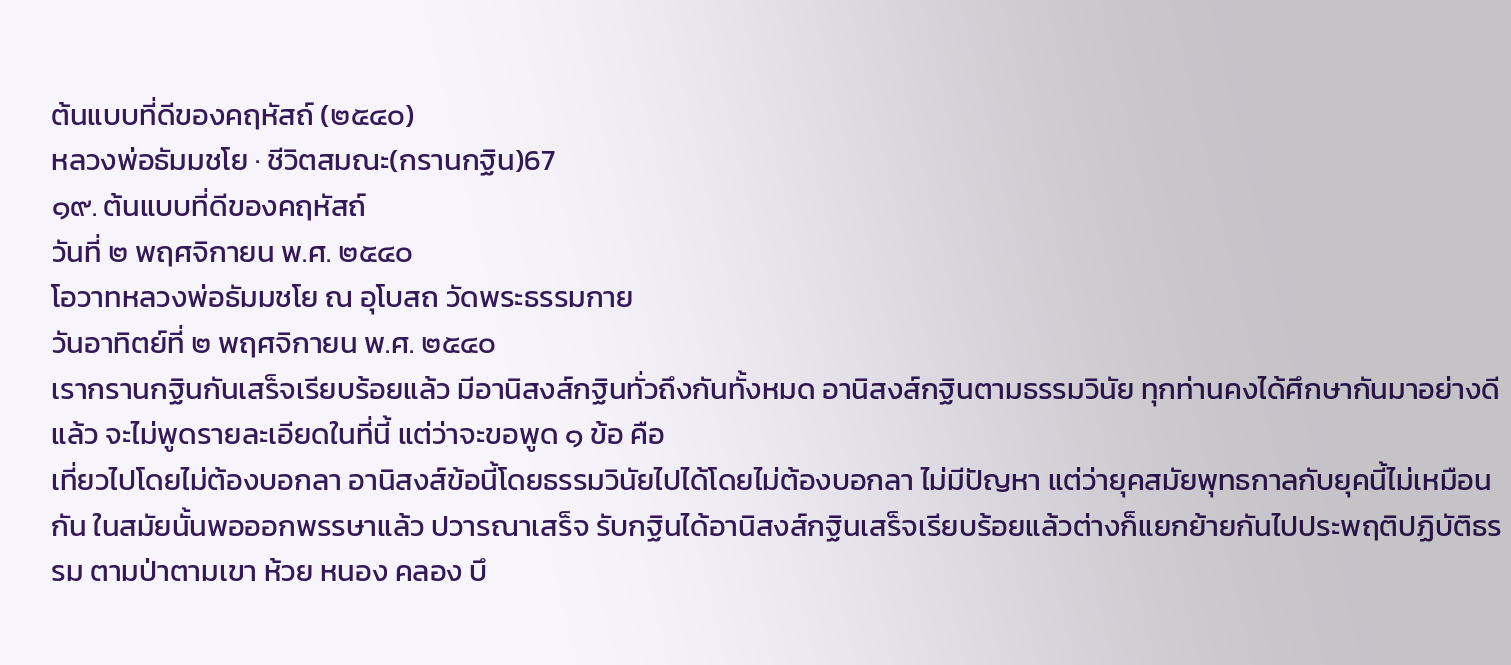ต้นแบบที่ดีของคฤหัสถ์ (๒๕๔๐)
หลวงพ่อธัมมชโย · ชีวิตสมณะ(กรานกฐิน)67
๑๙. ต้นแบบที่ดีของคฤหัสถ์
วันที่ ๒ พฤศจิกายน พ.ศ. ๒๕๔๐
โอวาทหลวงพ่อธัมมชโย ณ อุโบสถ วัดพระธรรมกาย
วันอาทิตย์ที่ ๒ พฤศจิกายน พ.ศ. ๒๕๔๐
เรากรานกฐินกันเสร็จเรียบร้อยแล้ว มีอานิสงส์กฐินทั่วถึงกันทั้งหมด อานิสงส์กฐินตามธรรมวินัย ทุกท่านคงได้ศึกษากันมาอย่างดีแล้ว จะไม่พูดรายละเอียดในที่นี้ แต่ว่าจะขอพูด ๑ ข้อ คือ
เที่ยวไปโดยไม่ต้องบอกลา อานิสงส์ข้อนี้โดยธรรมวินัยไปได้โดยไม่ต้องบอกลา ไม่มีปัญหา แต่ว่ายุคสมัยพุทธกาลกับยุคนี้ไม่เหมือนกัน ในสมัยนั้นพอออกพรรษาแล้ว ปวารณาเสร็จ รับกฐินได้อานิสงส์กฐินเสร็จเรียบร้อยแล้วต่างก็แยกย้ายกันไปประพฤติปฏิบัติธรรม ตามป่าตามเขา ห้วย หนอง คลอง บึ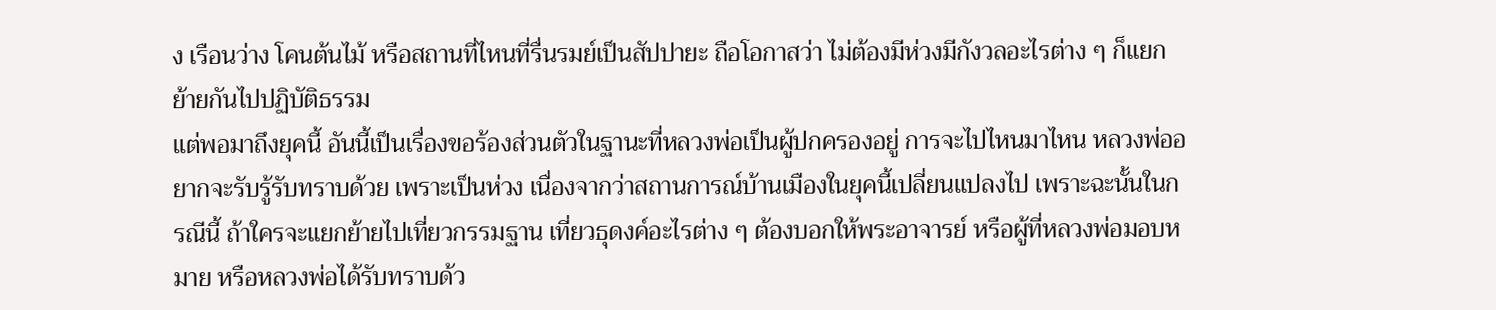ง เรือนว่าง โคนต้นไม้ หรือสถานที่ไหนที่รื่นรมย์เป็นสัปปายะ ถือโอกาสว่า ไม่ต้องมีห่วงมีกังวลอะไรต่าง ๆ ก็แยกย้ายกันไปปฏิบัติธรรม
แต่พอมาถึงยุคนี้ อันนี้เป็นเรื่องขอร้องส่วนตัวในฐานะที่หลวงพ่อเป็นผู้ปกครองอยู่ การจะไปไหนมาไหน หลวงพ่ออยากจะรับรู้รับทราบด้วย เพราะเป็นห่วง เนื่องจากว่าสถานการณ์บ้านเมืองในยุคนี้เปลี่ยนแปลงไป เพราะฉะนั้นในกรณีนี้ ถ้าใครจะแยกย้ายไปเที่ยวกรรมฐาน เที่ยวธุดงค์อะไรต่าง ๆ ต้องบอกให้พระอาจารย์ หรือผู้ที่หลวงพ่อมอบหมาย หรือหลวงพ่อได้รับทราบด้ว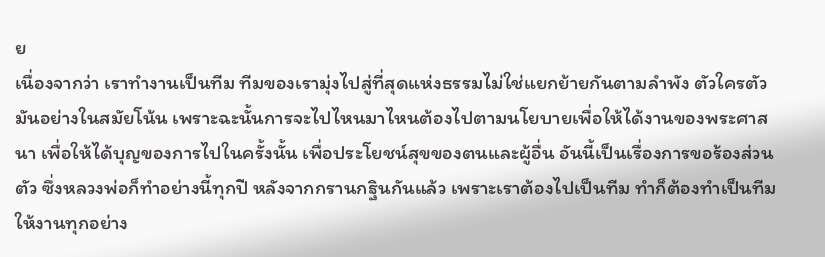ย
เนื่องจากว่า เราทำงานเป็นทีม ทีมของเรามุ่งไปสู่ที่สุดแห่งธรรมไม่ใช่แยกย้ายกันตามลำพัง ตัวใครตัวมันอย่างในสมัยโน้น เพราะฉะนั้นการจะไปไหนมาไหนต้องไปตามนโยบายเพื่อให้ได้งานของพระศาสนา เพื่อให้ได้บุญของการไปในครั้งนั้น เพื่อประโยชน์สุขของตนและผู้อื่น อันนี้เป็นเรื่องการขอร้องส่วนตัว ซึ่งหลวงพ่อก็ทำอย่างนี้ทุกปี หลังจากกรานกฐินกันแล้ว เพราะเราต้องไปเป็นทีม ทำก็ต้องทำเป็นทีม ให้งานทุกอย่าง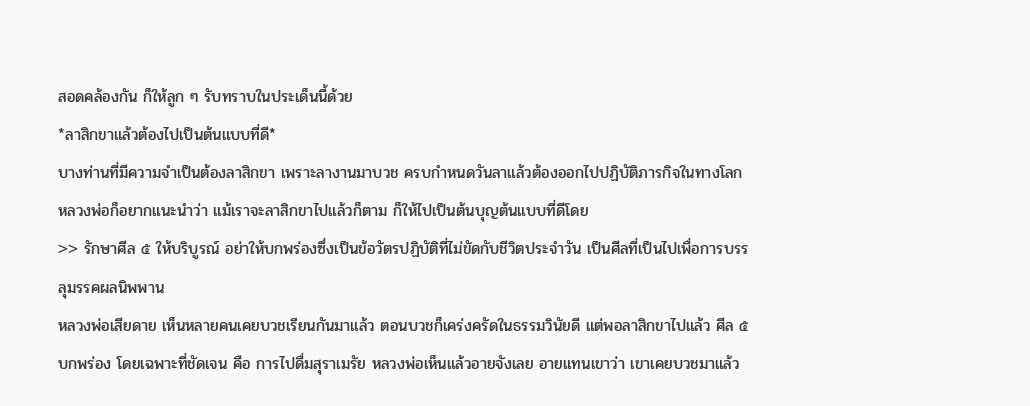สอดคล้องกัน ก็ให้ลูก ๆ รับทราบในประเด็นนี้ด้วย
*ลาสิกขาแล้วต้องไปเป็นต้นแบบที่ดี*
บางท่านที่มีความจำเป็นต้องลาสิกขา เพราะลางานมาบวช ครบกำหนดวันลาแล้วต้องออกไปปฏิบัติภารกิจในทางโลก หลวงพ่อก็อยากแนะนำว่า แม้เราจะลาสิกขาไปแล้วก็ตาม ก็ให้ไปเป็นต้นบุญต้นแบบที่ดีโดย
>> รักษาศีล ๕ ให้บริบูรณ์ อย่าให้บกพร่องซึ่งเป็นข้อวัตรปฏิบัติที่ไม่ขัดกับชีวิตประจำวัน เป็นศีลที่เป็นไปเพื่อการบรรลุมรรคผลนิพพาน
หลวงพ่อเสียดาย เห็นหลายคนเคยบวชเรียนกันมาแล้ว ตอนบวชก็เคร่งครัดในธรรมวินัยดี แต่พอลาสิกขาไปแล้ว ศีล ๕ บกพร่อง โดยเฉพาะที่ชัดเจน คือ การไปดื่มสุราเมรัย หลวงพ่อเห็นแล้วอายจังเลย อายแทนเขาว่า เขาเคยบวชมาแล้ว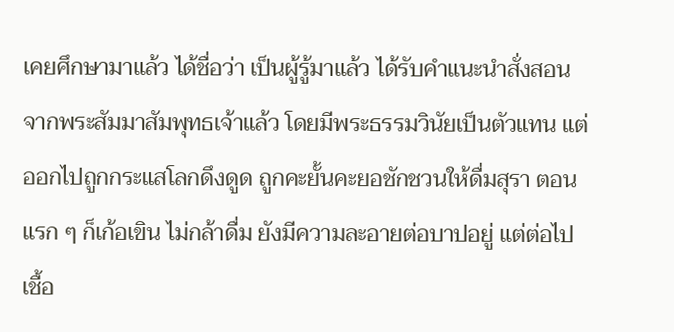เคยศึกษามาแล้ว ได้ชื่อว่า เป็นผู้รู้มาแล้ว ได้รับคำแนะนำสั่งสอนจากพระสัมมาสัมพุทธเจ้าแล้ว โดยมีพระธรรมวินัยเป็นตัวแทน แต่ออกไปถูกกระแสโลกดึงดูด ถูกคะยั้นคะยอชักชวนให้ดื่มสุรา ตอนแรก ๆ ก็เก้อเขิน ไม่กล้าดื่ม ยังมีความละอายต่อบาปอยู่ แต่ต่อไปเชื้อ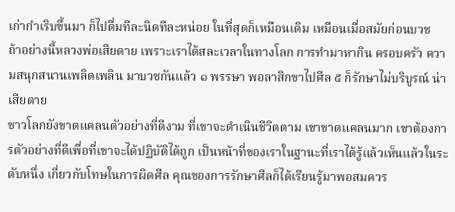เก่ากำเริบขึ้นมา ก็ไปดื่มทีละนิดทีละหน่อย ในที่สุดก็เหมือนเดิม เหมือนเมื่อสมัยก่อนบวช
ถ้าอย่างนี้หลวงพ่อเสียดาย เพราะเราได้สละเวลาในทางโลก การทำมาหากิน ครอบครัว ความสนุกสนานเพลิดเพลิน มาบวชกันแล้ว ๑ พรรษา พอลาสิกขาไปศีล ๕ ก็รักษาไม่บริบูรณ์ น่าเสียดาย
ชาวโลกยังขาดแคลนตัวอย่างที่ดีงาม ที่เขาจะดำเนินชีวิตตาม เขาขาดแคลนมาก เขาต้องการตัวอย่างที่ดีเพื่อที่เขาจะได้ปฏิบัติได้ถูก เป็นหน้าที่ของเราในฐานะที่เราได้รู้แล้วเห็นแล้วในระดับหนึ่ง เกี่ยวกับโทษในการผิดศีล คุณของการรักษาศีลก็ได้เรียนรู้มาพอสมควร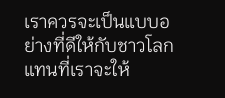เราควรจะเป็นแบบอย่างที่ดีให้กับชาวโลก แทนที่เราจะให้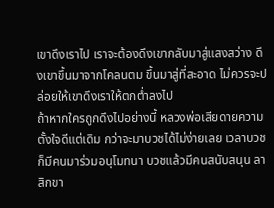เขาดึงเราไป เราจะต้องดึงเขากลับมาสู่แสงสว่าง ดึงเขาขึ้นมาจากโคลนตม ขึ้นมาสู่ที่สะอาด ไม่ควรจะปล่อยให้เขาดึงเราให้ตกต่ำลงไป
ถ้าหากใครถูกดึงไปอย่างนี้ หลวงพ่อเสียดายความตั้งใจดีแต่เดิม กว่าจะมาบวชได้ไม่ง่ายเลย เวลาบวชก็มีคนมาร่วมอนุโมทนา บวชแล้วมีคนสนับสนุน ลาสิกขา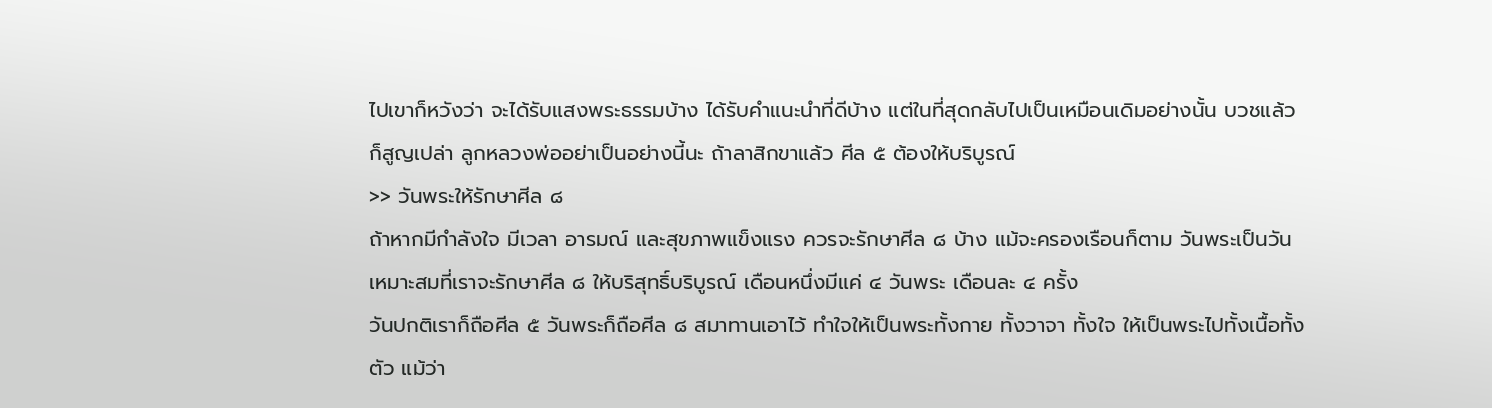ไปเขาก็หวังว่า จะได้รับแสงพระธรรมบ้าง ได้รับคำแนะนำที่ดีบ้าง แต่ในที่สุดกลับไปเป็นเหมือนเดิมอย่างนั้น บวชแล้วก็สูญเปล่า ลูกหลวงพ่ออย่าเป็นอย่างนี้นะ ถ้าลาสิกขาแล้ว ศีล ๕ ต้องให้บริบูรณ์
>> วันพระให้รักษาศีล ๘
ถ้าหากมีกำลังใจ มีเวลา อารมณ์ และสุขภาพแข็งแรง ควรจะรักษาศีล ๘ บ้าง แม้จะครองเรือนก็ตาม วันพระเป็นวันเหมาะสมที่เราจะรักษาศีล ๘ ให้บริสุทธิ์บริบูรณ์ เดือนหนึ่งมีแค่ ๔ วันพระ เดือนละ ๔ ครั้ง
วันปกติเราก็ถือศีล ๕ วันพระก็ถือศีล ๘ สมาทานเอาไว้ ทำใจให้เป็นพระทั้งกาย ทั้งวาจา ทั้งใจ ให้เป็นพระไปทั้งเนื้อทั้งตัว แม้ว่า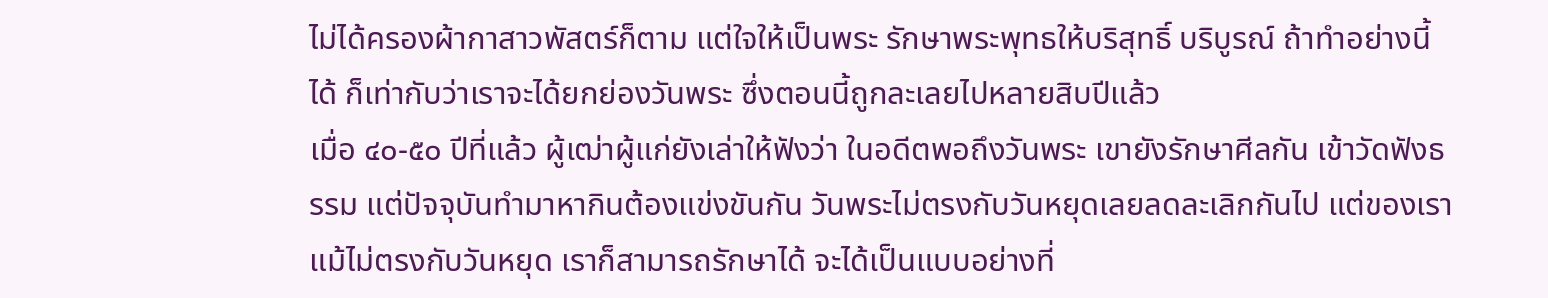ไม่ได้ครองผ้ากาสาวพัสตร์ก็ตาม แต่ใจให้เป็นพระ รักษาพระพุทธให้บริสุทธิ์ บริบูรณ์ ถ้าทำอย่างนี้ได้ ก็เท่ากับว่าเราจะได้ยกย่องวันพระ ซึ่งตอนนี้ถูกละเลยไปหลายสิบปีแล้ว
เมื่อ ๔๐-๕๐ ปีที่แล้ว ผู้เฒ่าผู้แก่ยังเล่าให้ฟังว่า ในอดีตพอถึงวันพระ เขายังรักษาศีลกัน เข้าวัดฟังธรรม แต่ปัจจุบันทำมาหากินต้องแข่งขันกัน วันพระไม่ตรงกับวันหยุดเลยลดละเลิกกันไป แต่ของเราแม้ไม่ตรงกับวันหยุด เราก็สามารถรักษาได้ จะได้เป็นแบบอย่างที่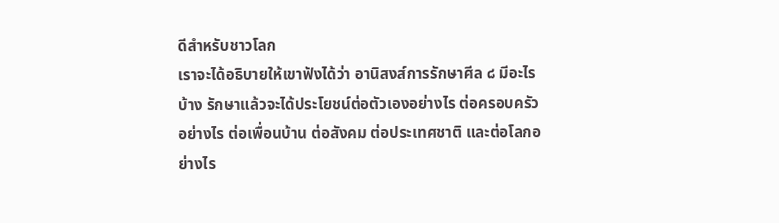ดีสำหรับชาวโลก
เราจะได้อธิบายให้เขาฟังได้ว่า อานิสงส์การรักษาศีล ๘ มีอะไรบ้าง รักษาแล้วจะได้ประโยชน์ต่อตัวเองอย่างไร ต่อครอบครัวอย่างไร ต่อเพื่อนบ้าน ต่อสังคม ต่อประเทศชาติ และต่อโลกอย่างไร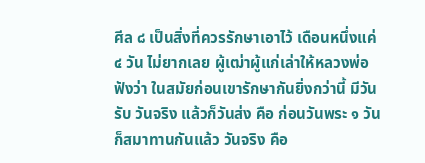ศีล ๘ เป็นสิ่งที่ควรรักษาเอาไว้ เดือนหนึ่งแค่ ๔ วัน ไม่ยากเลย ผู้เฒ่าผู้แก่เล่าให้หลวงพ่อฟังว่า ในสมัยก่อนเขารักษากันยิ่งกว่านี้ มีวันรับ วันจริง แล้วก็วันส่ง คือ ก่อนวันพระ ๑ วัน ก็สมาทานกันแล้ว วันจริง คือ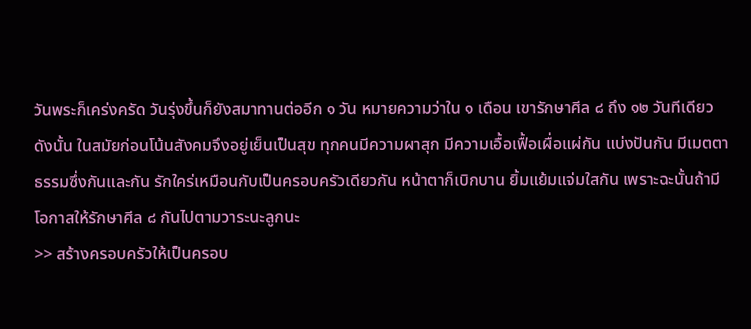วันพระก็เคร่งครัด วันรุ่งขึ้นก็ยังสมาทานต่ออีก ๑ วัน หมายความว่าใน ๑ เดือน เขารักษาศีล ๘ ถึง ๑๒ วันทีเดียว
ดังนั้น ในสมัยก่อนโน้นสังคมจึงอยู่เย็นเป็นสุข ทุกคนมีความผาสุก มีความเอื้อเฟื้อเผื่อแผ่กัน แบ่งปันกัน มีเมตตาธรรมซึ่งกันและกัน รักใคร่เหมือนกับเป็นครอบครัวเดียวกัน หน้าตาก็เบิกบาน ยิ้มแย้มแจ่มใสกัน เพราะฉะนั้นถ้ามีโอกาสให้รักษาศีล ๘ กันไปตามวาระนะลูกนะ
>> สร้างครอบครัวให้เป็นครอบ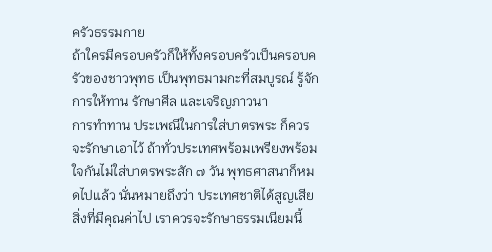ครัวธรรมกาย
ถ้าใครมีครอบครัวก็ให้ทั้งครอบครัวเป็นครอบครัวของชาวพุทธ เป็นพุทธมามกะที่สมบูรณ์ รู้จักการให้ทาน รักษาศีล และเจริญภาวนา
การทำทาน ประเพณีในการใส่บาตรพระ ก็ควรจะรักษาเอาไว้ ถ้าทั่วประเทศพร้อมเพรียงพร้อมใจกันไม่ใส่บาตรพระสัก ๗ วัน พุทธศาสนาก็หมดไปแล้ว นั่นหมายถึงว่า ประเทศชาติได้สูญเสียสิ่งที่มีคุณค่าไป เราควรจะรักษาธรรมเนียมนี้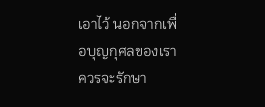เอาไว้ นอกจากเพื่อบุญกุศลของเรา ควรจะรักษา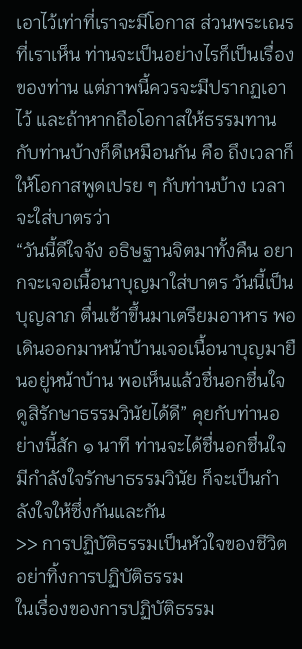เอาไว้เท่าที่เราจะมีโอกาส ส่วนพระเณรที่เราเห็น ท่านจะเป็นอย่างไรก็เป็นเรื่องของท่าน แต่ภาพนี้ควรจะมีปรากฏเอาไว้ และถ้าหากถือโอกาสให้ธรรมทานกับท่านบ้างก็ดีเหมือนกัน คือ ถึงเวลาก็ให้โอกาสพูดเปรย ๆ กับท่านบ้าง เวลาจะใส่บาตรว่า
“วันนี้ดีใจจัง อธิษฐานจิตมาทั้งคืน อยากจะเจอเนื้อนาบุญมาใส่บาตร วันนี้เป็นบุญลาภ ตื่นเช้าขึ้นมาเตรียมอาหาร พอเดินออกมาหน้าบ้านเจอเนื้อนาบุญมายืนอยู่หน้าบ้าน พอเห็นแล้วชื่นอกชื่นใจ ดูสิรักษาธรรมวินัยได้ดี” คุยกับท่านอย่างนี้สัก ๑ นาที ท่านจะได้ชื่นอกชื่นใจ มีกำลังใจรักษาธรรมวินัย ก็จะเป็นกำลังใจให้ซึ่งกันและกัน
>> การปฏิบัติธรรมเป็นหัวใจของชีวิต อย่าทิ้งการปฏิบัติธรรม
ในเรื่องของการปฏิบัติธรรม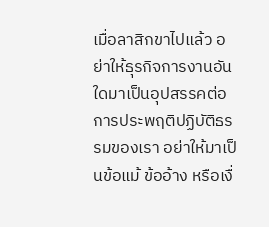เมื่อลาสิกขาไปแล้ว อย่าให้ธุรกิจการงานอันใดมาเป็นอุปสรรคต่อการประพฤติปฏิบัติธรรมของเรา อย่าให้มาเป็นข้อแม้ ข้ออ้าง หรือเงื่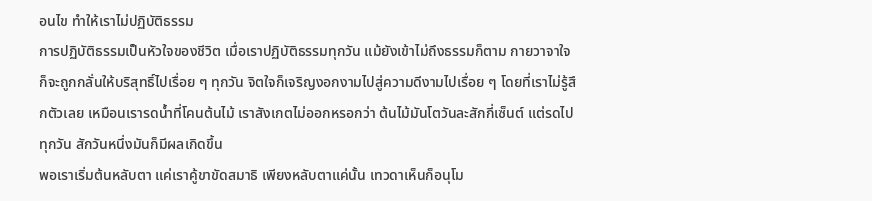อนไข ทำให้เราไม่ปฏิบัติธรรม
การปฏิบัติธรรมเป็นหัวใจของชีวิต เมื่อเราปฏิบัติธรรมทุกวัน แม้ยังเข้าไม่ถึงธรรมก็ตาม กายวาจาใจก็จะถูกกลั่นให้บริสุทธิ์ไปเรื่อย ๆ ทุกวัน จิตใจก็เจริญงอกงามไปสู่ความดีงามไปเรื่อย ๆ โดยที่เราไม่รู้สึกตัวเลย เหมือนเรารดน้ำที่โคนต้นไม้ เราสังเกตไม่ออกหรอกว่า ต้นไม้มันโตวันละสักกี่เซ็นต์ แต่รดไปทุกวัน สักวันหนึ่งมันก็มีผลเกิดขึ้น
พอเราเริ่มต้นหลับตา แค่เราคู้ขาขัดสมาธิ เพียงหลับตาแค่นั้น เทวดาเห็นก็อนุโม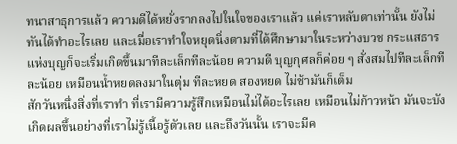ทนาสาธุการแล้ว ความดีได้หยั่งรากลงไปในใจของเราแล้ว แค่เราหลับตาเท่านั้น ยังไม่ทันได้ทำอะไรเลย และเมื่อเราทำใจหยุดนิ่งตามที่ได้ศึกษามาในระหว่างบวช กระแสธารแห่งบุญก็จะเริ่มเกิดขึ้นมาทีละเล็กทีละน้อย ความดี บุญกุศลก็ค่อย ๆ สั่งสมไปทีละเล็กทีละน้อย เหมือนน้ำหยดลงมาในตุ่ม ทีละหยด สองหยด ไม่ช้ามันก็เต็ม
สักวันหนึ่งสิ่งที่เราทำ ที่เรามีความรู้สึกเหมือนไม่ได้อะไรเลย เหมือนไม่ก้าวหน้า มันจะบังเกิดผลขึ้นอย่างที่เราไม่รู้เนื้อรู้ตัวเลย และถึงวันนั้น เราจะมีค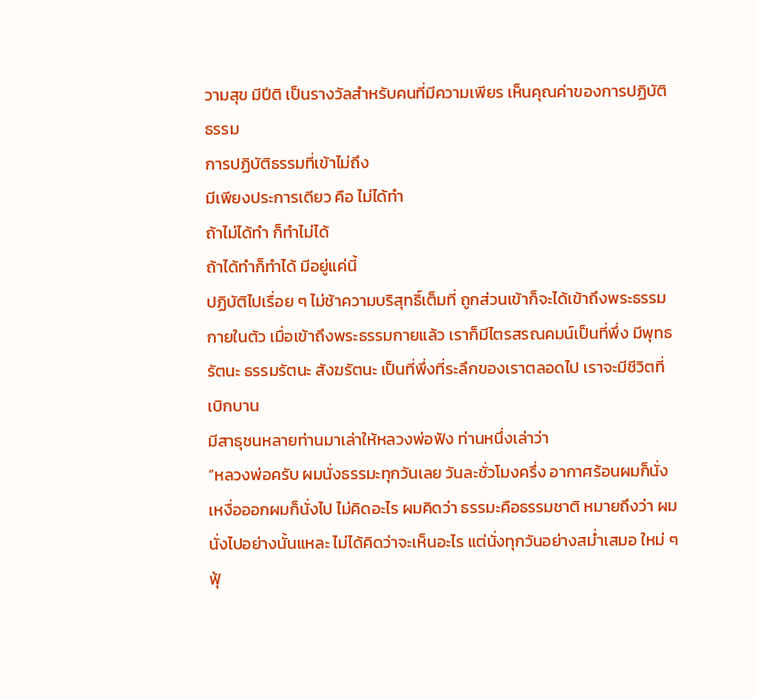วามสุข มีปีติ เป็นรางวัลสำหรับคนที่มีความเพียร เห็นคุณค่าของการปฏิบัติธรรม
การปฏิบัติธรรมที่เข้าไม่ถึง
มีเพียงประการเดียว คือ ไม่ได้ทำ
ถ้าไม่ได้ทำ ก็ทำไม่ได้
ถ้าได้ทำก็ทำได้ มีอยู่แค่นี้
ปฏิบัติไปเรื่อย ๆ ไม่ช้าความบริสุทธิ์เต็มที่ ถูกส่วนเข้าก็จะได้เข้าถึงพระธรรมกายในตัว เมื่อเข้าถึงพระธรรมกายแล้ว เราก็มีไตรสรณคมน์เป็นที่พึ่ง มีพุทธรัตนะ ธรรมรัตนะ สังฆรัตนะ เป็นที่พึ่งที่ระลึกของเราตลอดไป เราจะมีชีวิตที่เบิกบาน
มีสาธุชนหลายท่านมาเล่าให้หลวงพ่อฟัง ท่านหนึ่งเล่าว่า
“หลวงพ่อครับ ผมนั่งธรรมะทุกวันเลย วันละชั่วโมงครึ่ง อากาศร้อนผมก็นั่ง เหงื่อออกผมก็นั่งไป ไม่คิดอะไร ผมคิดว่า ธรรมะคือธรรมชาติ หมายถึงว่า ผมนั่งไปอย่างนั้นแหละ ไม่ได้คิดว่าจะเห็นอะไร แต่นั่งทุกวันอย่างสม่ำเสมอ ใหม่ ๆ ฟุ้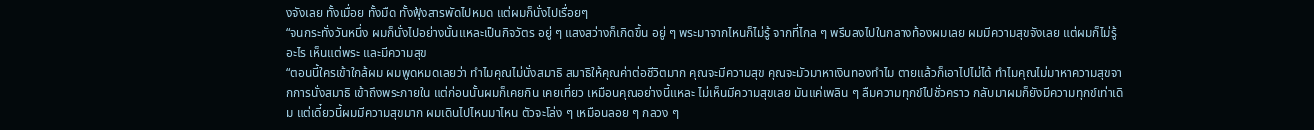งจังเลย ทั้งเมื่อย ทั้งมืด ทั้งฟุ้งสารพัดไปหมด แต่ผมก็นั่งไปเรื่อยๆ
“จนกระทั่งวันหนึ่ง ผมก็นั่งไปอย่างนั้นแหละเป็นกิจวัตร อยู่ ๆ แสงสว่างก็เกิดขึ้น อยู่ ๆ พระมาจากไหนก็ไม่รู้ จากที่ไกล ๆ พรึบลงไปในกลางท้องผมเลย ผมมีความสุขจังเลย แต่ผมก็ไม่รู้อะไร เห็นแต่พระ และมีความสุข
“ตอนนี้ใครเข้าใกล้ผม ผมพูดหมดเลยว่า ทำไมคุณไม่นั่งสมาธิ สมาธิให้คุณค่าต่อชีวิตมาก คุณจะมีความสุข คุณจะมัวมาหาเงินทองทำไม ตายแล้วก็เอาไปไม่ได้ ทำไมคุณไม่มาหาความสุขจากการนั่งสมาธิ เข้าถึงพระภายใน แต่ก่อนนั้นผมก็เคยกิน เคยเที่ยว เหมือนคุณอย่างนี้แหละ ไม่เห็นมีความสุขเลย มันแค่เพลิน ๆ ลืมความทุกข์ไปชั่วคราว กลับมาผมก็ยังมีความทุกข์เท่าเดิม แต่เดี๋ยวนี้ผมมีความสุขมาก ผมเดินไปไหนมาไหน ตัวจะโล่ง ๆ เหมือนลอย ๆ กลวง ๆ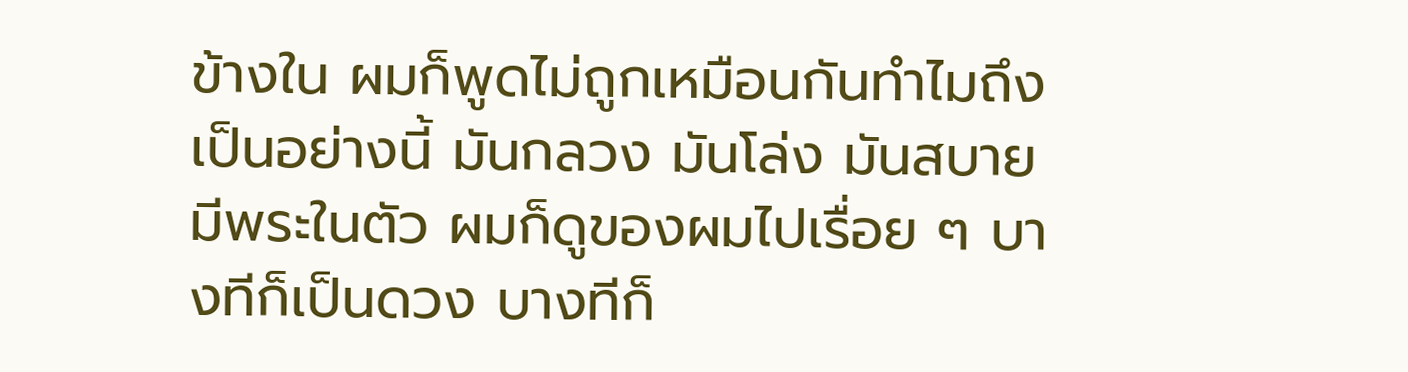ข้างใน ผมก็พูดไม่ถูกเหมือนกันทำไมถึงเป็นอย่างนี้ มันกลวง มันโล่ง มันสบาย มีพระในตัว ผมก็ดูของผมไปเรื่อย ๆ บางทีก็เป็นดวง บางทีก็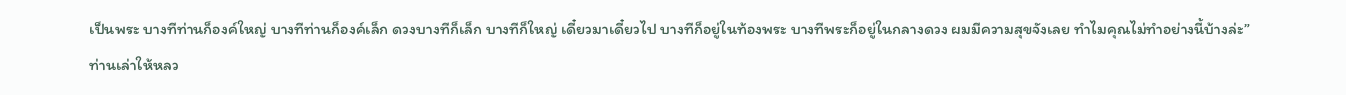เป็นพระ บางทีท่านก็องค์ใหญ่ บางทีท่านก็องค์เล็ก ดวงบางทีก็เล็ก บางทีก็ใหญ่ เดี๋ยวมาเดี๋ยวไป บางทีก็อยู่ในท้องพระ บางทีพระก็อยู่ในกลางดวง ผมมีความสุขจังเลย ทำไมคุณไม่ทำอย่างนี้บ้างล่ะ”
ท่านเล่าให้หลว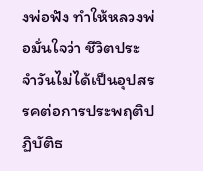งพ่อฟัง ทำให้หลวงพ่อมั่นใจว่า ชีวิตประจำวันไม่ได้เป็นอุปสรรคต่อการประพฤติปฏิบัติธ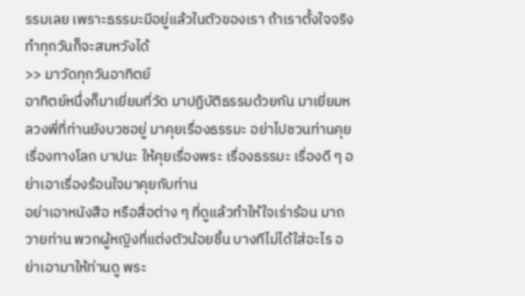รรมเลย เพราะธรรมะมีอยู่แล้วในตัวของเรา ถ้าเราตั้งใจจริง ทำทุกวันก็จะสมหวังได้
>> มาวัดทุกวันอาทิตย์
อาทิตย์หนึ่งก็มาเยี่ยมที่วัด มาปฏิบัติธรรมด้วยกัน มาเยี่ยมหลวงพี่ที่ท่านยังบวชอยู่ มาคุยเรื่องธรรมะ อย่าไปชวนท่านคุยเรื่องทางโลก บาปนะ ให้คุยเรื่องพระ เรื่องธรรมะ เรื่องดี ๆ อย่าเอาเรื่องร้อนใจมาคุยกับท่าน
อย่าเอาหนังสือ หรือสื่อต่าง ๆ ที่ดูแล้วทำให้ใจเร่าร้อน มาถวายท่าน พวกผู้หญิงที่แต่งตัวน้อยชิ้น บางทีไม่ได้ใส่อะไร อย่าเอามาให้ท่านดู พระ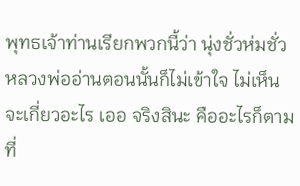พุทธเจ้าท่านเรียกพวกนี้ว่า นุ่งชั่วห่มชั่ว หลวงพ่ออ่านตอนนั้นก็ไม่เข้าใจ ไม่เห็นจะเกี่ยวอะไร เออ จริงสินะ คืออะไรก็ตามที่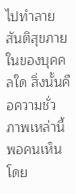ไปทำลายสันติสุขภายในของบุคคลใด สิ่งนั้นคือความชั่ว ภาพเหล่านี้พอคนเห็น โดย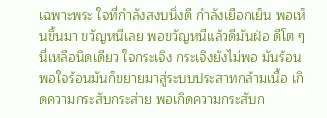เฉพาะพระ ใจที่กำลังสงบนิ่งดี กำลังเยือกเย็น พอเห็นขึ้นมา ขวัญหนีเลย พอขวัญหนีแล้วดีมันฝ่อ ดีโต ๆ นี่เหลือนิดเดียว ใจกระเจิง กระเจิงยังไม่พอ มันร้อน พอใจร้อนมันก็ขยายมาสู่ระบบประสาทกล้ามเนื้อ เกิดความกระสับกระส่าย พอเกิดความกระสับก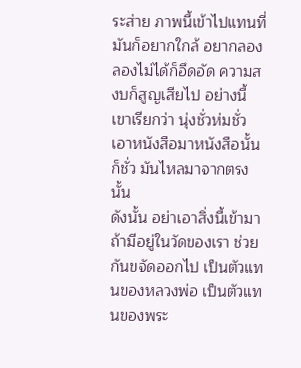ระส่าย ภาพนี้เข้าไปแทนที่ มันก็อยากใกล้ อยากลอง ลองไม่ได้ก็อึดอัด ความสงบก็สูญเสียไป อย่างนี้เขาเรียกว่า นุ่งชั่วห่มชั่ว เอาหนังสือมาหนังสือนั้นก็ชั่ว มันไหลมาจากตรงนั้น
ดังนั้น อย่าเอาสิ่งนี้เข้ามา ถ้ามีอยู่ในวัดของเรา ช่วยกันขจัดออกไป เป็นตัวแทนของหลวงพ่อ เป็นตัวแทนของพระ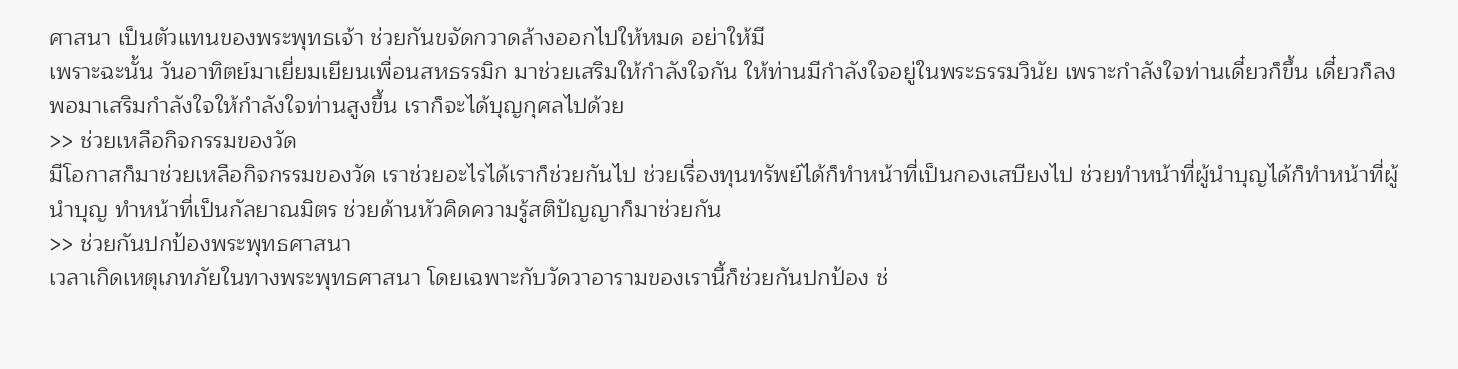ศาสนา เป็นตัวแทนของพระพุทธเจ้า ช่วยกันขจัดกวาดล้างออกไปให้หมด อย่าให้มี
เพราะฉะนั้น วันอาทิตย์มาเยี่ยมเยียนเพื่อนสหธรรมิก มาช่วยเสริมให้กำลังใจกัน ให้ท่านมีกำลังใจอยู่ในพระธรรมวินัย เพราะกำลังใจท่านเดี๋ยวก็ขึ้น เดี๋ยวก็ลง พอมาเสริมกำลังใจให้กำลังใจท่านสูงขึ้น เราก็จะได้บุญกุศลไปด้วย
>> ช่วยเหลือกิจกรรมของวัด
มีโอกาสก็มาช่วยเหลือกิจกรรมของวัด เราช่วยอะไรได้เราก็ช่วยกันไป ช่วยเรื่องทุนทรัพย์ได้ก็ทำหน้าที่เป็นกองเสบียงไป ช่วยทำหน้าที่ผู้นำบุญได้ก็ทำหน้าที่ผู้นำบุญ ทำหน้าที่เป็นกัลยาณมิตร ช่วยด้านหัวคิดความรู้สติปัญญาก็มาช่วยกัน
>> ช่วยกันปกป้องพระพุทธศาสนา
เวลาเกิดเหตุเภทภัยในทางพระพุทธศาสนา โดยเฉพาะกับวัดวาอารามของเรานี้ก็ช่วยกันปกป้อง ช่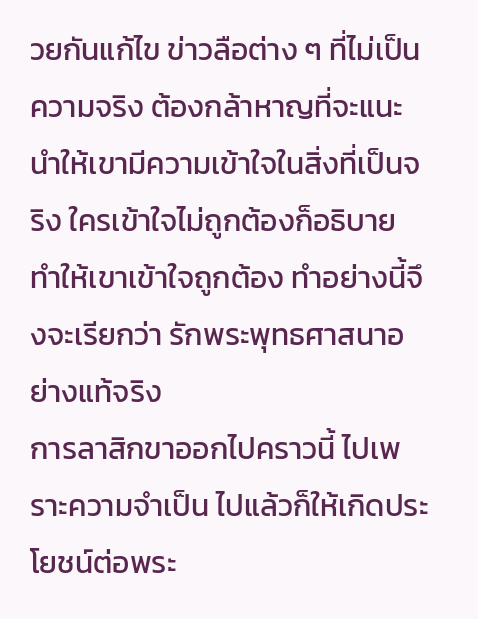วยกันแก้ไข ข่าวลือต่าง ๆ ที่ไม่เป็นความจริง ต้องกล้าหาญที่จะแนะนำให้เขามีความเข้าใจในสิ่งที่เป็นจริง ใครเข้าใจไม่ถูกต้องก็อธิบาย ทำให้เขาเข้าใจถูกต้อง ทำอย่างนี้จึงจะเรียกว่า รักพระพุทธศาสนาอย่างแท้จริง
การลาสิกขาออกไปคราวนี้ ไปเพราะความจำเป็น ไปแล้วก็ให้เกิดประโยชน์ต่อพระ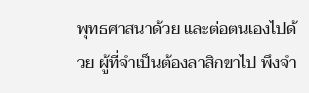พุทธศาสนาด้วย และต่อตนเองไปด้วย ผู้ที่จำเป็นต้องลาสิกขาไป พึงจำ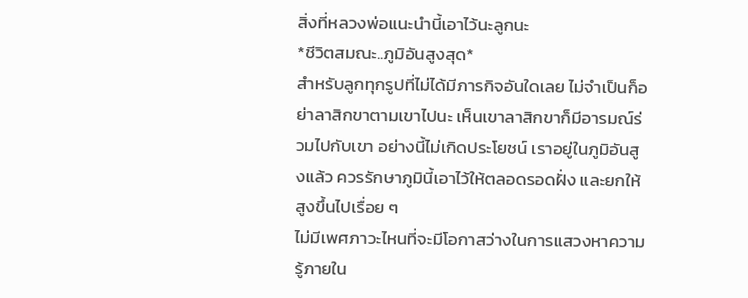สิ่งที่หลวงพ่อแนะนำนี้เอาไว้นะลูกนะ
*ชีวิตสมณะ..ภูมิอันสูงสุด*
สำหรับลูกทุกรูปที่ไม่ได้มีภารกิจอันใดเลย ไม่จำเป็นก็อย่าลาสิกขาตามเขาไปนะ เห็นเขาลาสิกขาก็มีอารมณ์ร่วมไปกับเขา อย่างนี้ไม่เกิดประโยชน์ เราอยู่ในภูมิอันสูงแล้ว ควรรักษาภูมินี้เอาไว้ให้ตลอดรอดฝั่ง และยกให้สูงขึ้นไปเรื่อย ๆ
ไม่มีเพศภาวะไหนที่จะมีโอกาสว่างในการแสวงหาความรู้ภายใน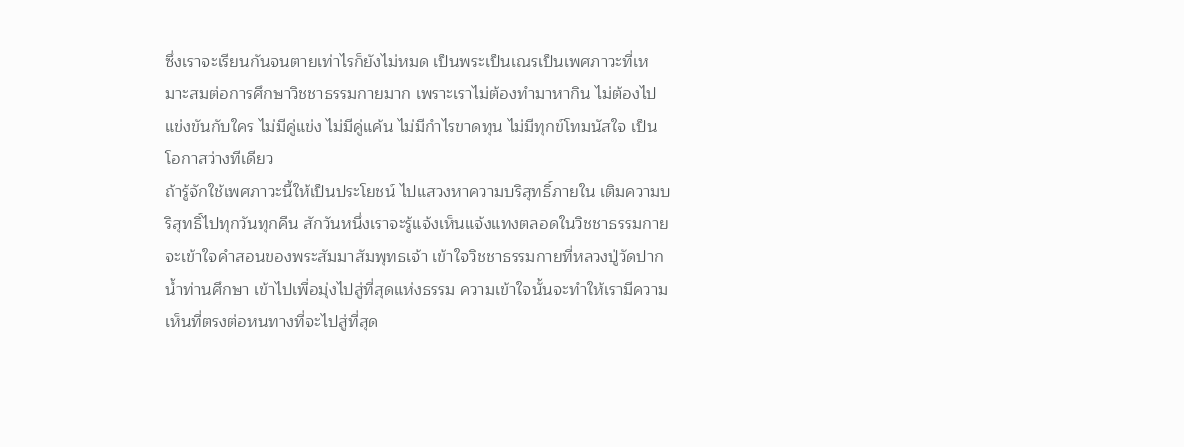ซึ่งเราจะเรียนกันจนตายเท่าไรก็ยังไม่หมด เป็นพระเป็นเณรเป็นเพศภาวะที่เหมาะสมต่อการศึกษาวิชชาธรรมกายมาก เพราะเราไม่ต้องทำมาหากิน ไม่ต้องไปแข่งขันกับใคร ไม่มีคู่แข่ง ไม่มีคู่แค้น ไม่มีกำไรขาดทุน ไม่มีทุกข์โทมนัสใจ เป็นโอกาสว่างทีเดียว
ถ้ารู้จักใช้เพศภาวะนี้ให้เป็นประโยชน์ ไปแสวงหาความบริสุทธิ์ภายใน เติมความบริสุทธิ์ไปทุกวันทุกคืน สักวันหนึ่งเราจะรู้แจ้งเห็นแจ้งแทงตลอดในวิชชาธรรมกาย จะเข้าใจคำสอนของพระสัมมาสัมพุทธเจ้า เข้าใจวิชชาธรรมกายที่หลวงปู่วัดปากน้ำท่านศึกษา เข้าไปเพื่อมุ่งไปสู่ที่สุดแห่งธรรม ความเข้าใจนั้นจะทำให้เรามีความเห็นที่ตรงต่อหนทางที่จะไปสู่ที่สุด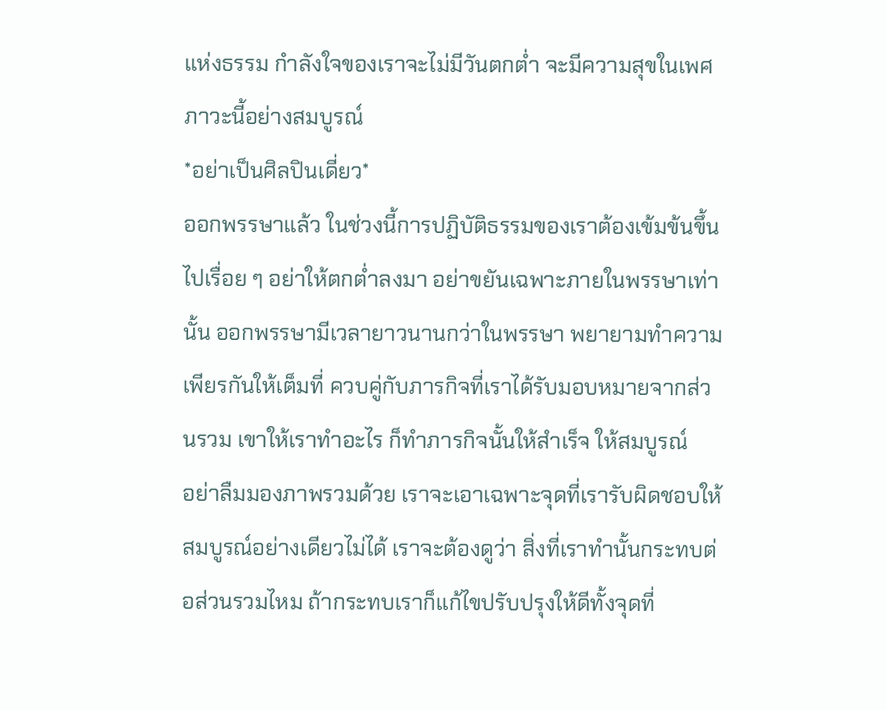แห่งธรรม กำลังใจของเราจะไม่มีวันตกต่ำ จะมีความสุขในเพศภาวะนี้อย่างสมบูรณ์
*อย่าเป็นศิลปินเดี่ยว*
ออกพรรษาแล้ว ในช่วงนี้การปฏิบัติธรรมของเราต้องเข้มข้นขึ้นไปเรื่อย ๆ อย่าให้ตกต่ำลงมา อย่าขยันเฉพาะภายในพรรษาเท่านั้น ออกพรรษามีเวลายาวนานกว่าในพรรษา พยายามทำความเพียรกันให้เต็มที่ ควบคู่กับภารกิจที่เราได้รับมอบหมายจากส่วนรวม เขาให้เราทำอะไร ก็ทำภารกิจนั้นให้สำเร็จ ให้สมบูรณ์
อย่าลืมมองภาพรวมด้วย เราจะเอาเฉพาะจุดที่เรารับผิดชอบให้สมบูรณ์อย่างเดียวไม่ได้ เราจะต้องดูว่า สิ่งที่เราทำนั้นกระทบต่อส่วนรวมไหม ถ้ากระทบเราก็แก้ไขปรับปรุงให้ดีทั้งจุดที่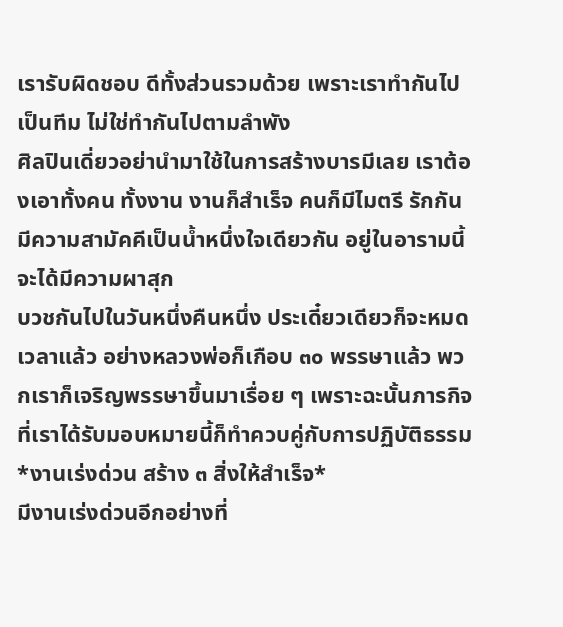เรารับผิดชอบ ดีทั้งส่วนรวมด้วย เพราะเราทำกันไปเป็นทีม ไม่ใช่ทำกันไปตามลำพัง
ศิลปินเดี่ยวอย่านำมาใช้ในการสร้างบารมีเลย เราต้องเอาทั้งคน ทั้งงาน งานก็สำเร็จ คนก็มีไมตรี รักกัน มีความสามัคคีเป็นน้ำหนึ่งใจเดียวกัน อยู่ในอารามนี้จะได้มีความผาสุก
บวชกันไปในวันหนึ่งคืนหนึ่ง ประเดี๋ยวเดียวก็จะหมดเวลาแล้ว อย่างหลวงพ่อก็เกือบ ๓๐ พรรษาแล้ว พวกเราก็เจริญพรรษาขึ้นมาเรื่อย ๆ เพราะฉะนั้นภารกิจที่เราได้รับมอบหมายนี้ก็ทำควบคู่กับการปฏิบัติธรรม
*งานเร่งด่วน สร้าง ๓ สิ่งให้สำเร็จ*
มีงานเร่งด่วนอีกอย่างที่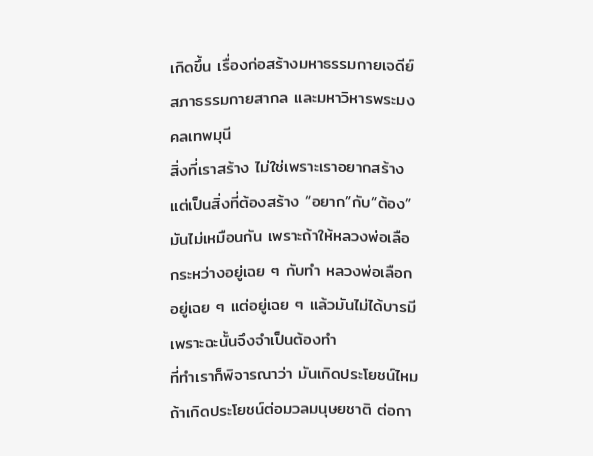เกิดขึ้น เรื่องก่อสร้างมหาธรรมกายเจดีย์ สภาธรรมกายสากล และมหาวิหารพระมงคลเทพมุนี
สิ่งที่เราสร้าง ไม่ใช่เพราะเราอยากสร้าง แต่เป็นสิ่งที่ต้องสร้าง “อยาก”กับ“ต้อง”มันไม่เหมือนกัน เพราะถ้าให้หลวงพ่อเลือกระหว่างอยู่เฉย ๆ กับทำ หลวงพ่อเลือกอยู่เฉย ๆ แต่อยู่เฉย ๆ แล้วมันไม่ได้บารมี เพราะฉะนั้นจึงจำเป็นต้องทำ
ที่ทำเราก็พิจารณาว่า มันเกิดประโยชน์ไหม ถ้าเกิดประโยชน์ต่อมวลมนุษยชาติ ต่อกา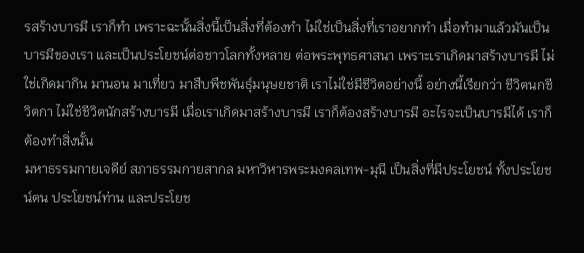รสร้างบารมี เราก็ทำ เพราะฉะนั้นสิ่งนี้เป็นสิ่งที่ต้องทำ ไม่ใช่เป็นสิ่งที่เราอยากทำ เมื่อทำมาแล้วมันเป็นบารมีของเรา และเป็นประโยชน์ต่อชาวโลกทั้งหลาย ต่อพระพุทธศาสนา เพราะเราเกิดมาสร้างบารมี ไม่ใช่เกิดมากิน มานอน มาเที่ยว มาสืบพืชพันธุ์มนุษยชาติ เราไม่ใช่มีชีวิตอย่างนี้ อย่างนี้เรียกว่า ชีวิตนกชีวิตกา ไม่ใช่ชีวิตนักสร้างบารมี เมื่อเราเกิดมาสร้างบารมี เราก็ต้องสร้างบารมี อะไรจะเป็นบารมีได้ เราก็ต้องทำสิ่งนั้น
มหาธรรมกายเจดีย์ สภาธรรมกายสากล มหาวิหารพระมงคลเทพ-มุนี เป็นสิ่งที่มีประโยชน์ ทั้งประโยชน์ตน ประโยชน์ท่าน และประโยช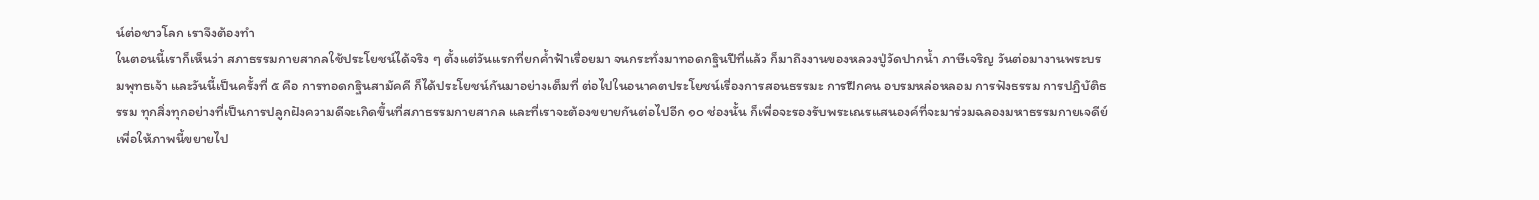น์ต่อชาวโลก เราจึงต้องทำ
ในตอนนี้เราก็เห็นว่า สภาธรรมกายสากลใช้ประโยชน์ได้จริง ๆ ตั้งแต่วันแรกที่ยกค้ำฟ้าเรื่อยมา จนกระทั่งมาทอดกฐินปีที่แล้ว ก็มาถึงงานของหลวงปู่วัดปากน้ำ ภาษีเจริญ วันต่อมางานพระบรมพุทธเจ้า และวันนี้เป็นครั้งที่ ๕ คือ การทอดกฐินสามัคคี ก็ได้ประโยชน์กันมาอย่างเต็มที่ ต่อไปในอนาคตประโยชน์เรื่องการสอนธรรมะ การฝึกคน อบรมหล่อหลอม การฟังธรรม การปฏิบัติธรรม ทุกสิ่งทุกอย่างที่เป็นการปลูกฝังความดีจะเกิดขึ้นที่สภาธรรมกายสากล และที่เราจะต้องขยายกันต่อไปอีก ๑๐ ช่องนั้น ก็เพื่อจะรองรับพระเณรแสนองค์ที่จะมาร่วมฉลองมหาธรรมกายเจดีย์ เพื่อให้ภาพนี้ขยายไป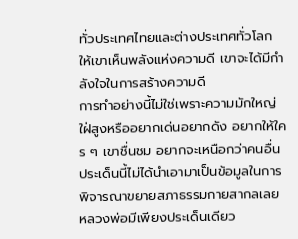ทั่วประเทศไทยและต่างประเทศทั่วโลก ให้เขาเห็นพลังแห่งความดี เขาจะได้มีกำลังใจในการสร้างความดี
การทำอย่างนี้ไม่ใช่เพราะความมักใหญ่ใฝ่สูงหรืออยากเด่นอยากดัง อยากให้ใคร ๆ เขาชื่นชม อยากจะเหนือกว่าคนอื่น ประเด็นนี้ไม่ได้นำเอามาเป็นข้อมูลในการพิจารณาขยายสภาธรรมกายสากลเลย หลวงพ่อมีเพียงประเด็นเดียว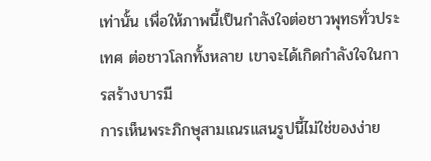เท่านั้น เพื่อให้ภาพนี้เป็นกำลังใจต่อชาวพุทธทั่วประเทศ ต่อชาวโลกทั้งหลาย เขาจะได้เกิดกำลังใจในการสร้างบารมี
การเห็นพระภิกษุสามเณรแสนรูปนี้ไม่ใช่ของง่าย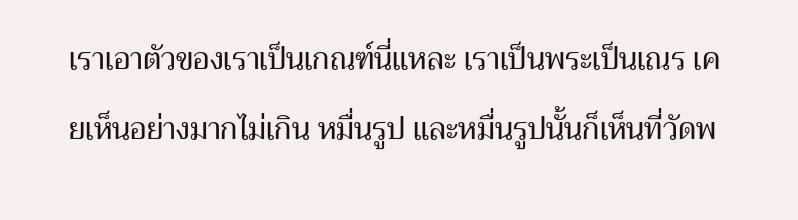เราเอาตัวของเราเป็นเกณฑ์นี่แหละ เราเป็นพระเป็นเณร เคยเห็นอย่างมากไม่เกิน หมื่นรูป และหมื่นรูปนั้นก็เห็นที่วัดพ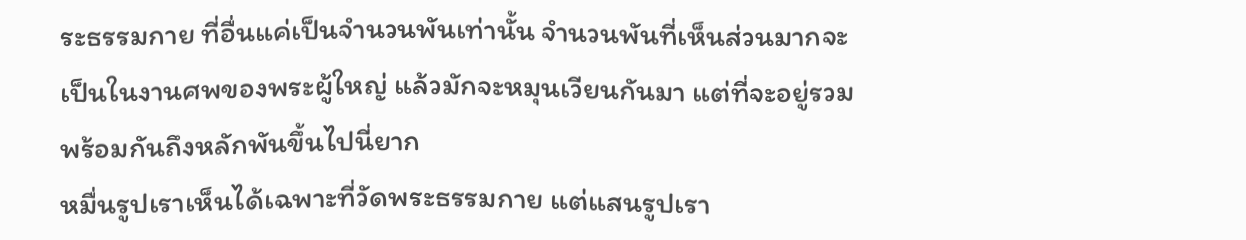ระธรรมกาย ที่อื่นแค่เป็นจำนวนพันเท่านั้น จำนวนพันที่เห็นส่วนมากจะเป็นในงานศพของพระผู้ใหญ่ แล้วมักจะหมุนเวียนกันมา แต่ที่จะอยู่รวมพร้อมกันถึงหลักพันขึ้นไปนี่ยาก
หมื่นรูปเราเห็นได้เฉพาะที่วัดพระธรรมกาย แต่แสนรูปเรา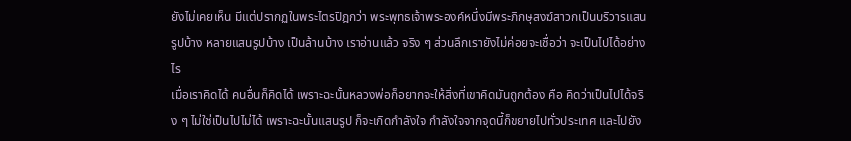ยังไม่เคยเห็น มีแต่ปรากฏในพระไตรปิฎกว่า พระพุทธเจ้าพระองค์หนึ่งมีพระภิกษุสงฆ์สาวกเป็นบริวารแสนรูปบ้าง หลายแสนรูปบ้าง เป็นล้านบ้าง เราอ่านแล้ว จริง ๆ ส่วนลึกเรายังไม่ค่อยจะเชื่อว่า จะเป็นไปได้อย่างไร
เมื่อเราคิดได้ คนอื่นก็คิดได้ เพราะฉะนั้นหลวงพ่อก็อยากจะให้สิ่งที่เขาคิดมันถูกต้อง คือ คิดว่าเป็นไปได้จริง ๆ ไม่ใช่เป็นไปไม่ได้ เพราะฉะนั้นแสนรูป ก็จะเกิดกำลังใจ กำลังใจจากจุดนี้ก็ขยายไปทั่วประเทศ และไปยัง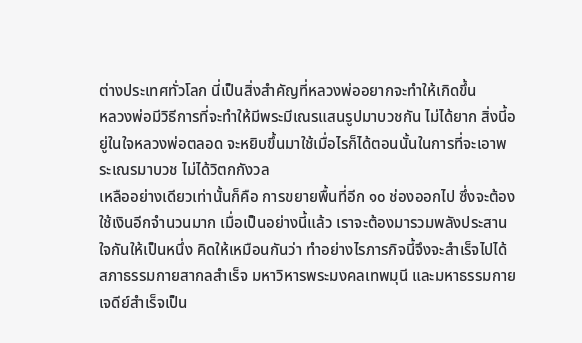ต่างประเทศทั่วโลก นี่เป็นสิ่งสำคัญที่หลวงพ่ออยากจะทำให้เกิดขึ้น
หลวงพ่อมีวิธีการที่จะทำให้มีพระมีเณรแสนรูปมาบวชกัน ไม่ได้ยาก สิ่งนี้อยู่ในใจหลวงพ่อตลอด จะหยิบขึ้นมาใช้เมื่อไรก็ได้ตอนนั้นในการที่จะเอาพระเณรมาบวช ไม่ได้วิตกกังวล
เหลืออย่างเดียวเท่านั้นก็คือ การขยายพื้นที่อีก ๑๐ ช่องออกไป ซึ่งจะต้องใช้เงินอีกจำนวนมาก เมื่อเป็นอย่างนี้แล้ว เราจะต้องมารวมพลังประสานใจกันให้เป็นหนึ่ง คิดให้เหมือนกันว่า ทำอย่างไรภารกิจนี้จึงจะสำเร็จไปได้ สภาธรรมกายสากลสำเร็จ มหาวิหารพระมงคลเทพมุนี และมหาธรรมกายเจดีย์สำเร็จเป็น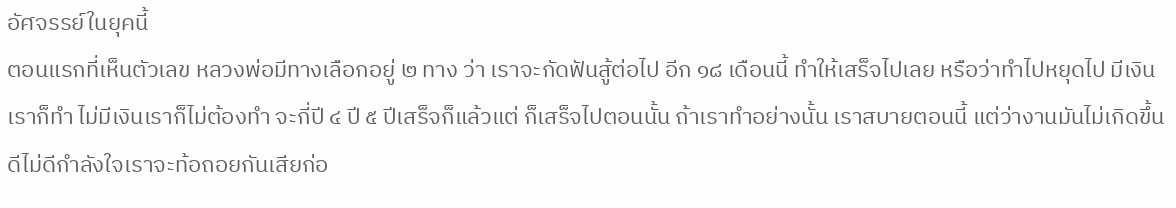อัศจรรย์ในยุคนี้
ตอนแรกที่เห็นตัวเลข หลวงพ่อมีทางเลือกอยู่ ๒ ทาง ว่า เราจะกัดฟันสู้ต่อไป อีก ๑๘ เดือนนี้ ทำให้เสร็จไปเลย หรือว่าทำไปหยุดไป มีเงินเราก็ทำ ไม่มีเงินเราก็ไม่ต้องทำ จะกี่ปี ๔ ปี ๕ ปีเสร็จก็แล้วแต่ ก็เสร็จไปตอนนั้น ถ้าเราทำอย่างนั้น เราสบายตอนนี้ แต่ว่างานมันไม่เกิดขึ้น ดีไม่ดีกำลังใจเราจะท้อถอยกันเสียก่อ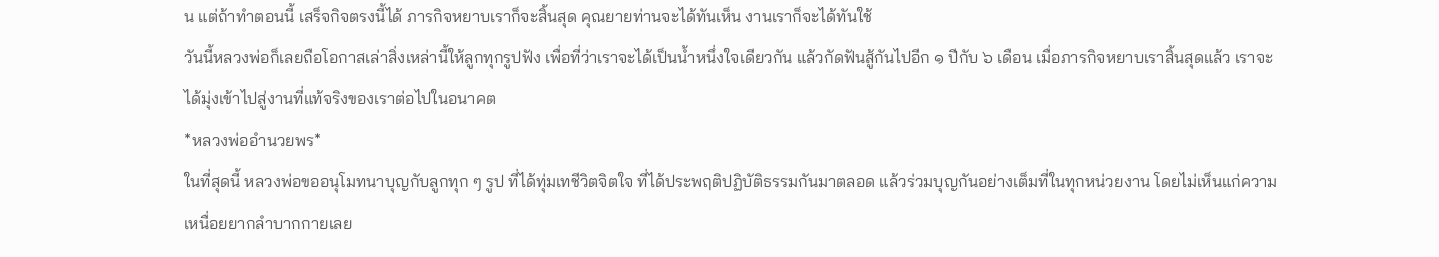น แต่ถ้าทำตอนนี้ เสร็จกิจตรงนี้ได้ ภารกิจหยาบเราก็จะสิ้นสุด คุณยายท่านจะได้ทันเห็น งานเราก็จะได้ทันใช้
วันนี้หลวงพ่อก็เลยถือโอกาสเล่าสิ่งเหล่านี้ให้ลูกทุกรูปฟัง เพื่อที่ว่าเราจะได้เป็นน้ำหนึ่งใจเดียวกัน แล้วกัดฟันสู้กันไปอีก ๑ ปีกับ ๖ เดือน เมื่อภารกิจหยาบเราสิ้นสุดแล้ว เราจะได้มุ่งเข้าไปสู่งานที่แท้จริงของเราต่อไปในอนาคต
*หลวงพ่ออำนวยพร*
ในที่สุดนี้ หลวงพ่อขออนุโมทนาบุญกับลูกทุก ๆ รูป ที่ได้ทุ่มเทชีวิตจิตใจ ที่ได้ประพฤติปฏิบัติธรรมกันมาตลอด แล้วร่วมบุญกันอย่างเต็มที่ในทุกหน่วยงาน โดยไม่เห็นแก่ความเหนื่อยยากลำบากกายเลย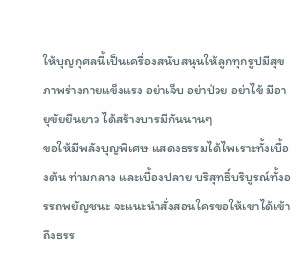ให้บุญกุศลนี้เป็นเครื่องสนับสนุนให้ลูกทุกรูปมีสุขภาพร่างกายแข็งแรง อย่าเจ็บ อย่าป่วย อย่าไข้ มีอายุขัยยืนยาว ได้สร้างบารมีกันนานๆ
ขอให้มีพลังบุญพิเศษ แสดงธรรมได้ไพเราะทั้งเบื้องต้น ท่ามกลาง และเบื้องปลาย บริสุทธิ์บริบูรณ์ทั้งอรรถพยัญชนะ จะแนะนำสั่งสอนใครขอให้เขาได้เข้าถึงธรร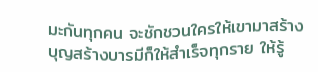มะกันทุกคน จะชักชวนใครให้เขามาสร้างบุญสร้างบารมีก็ให้สำเร็จทุกราย ให้รู้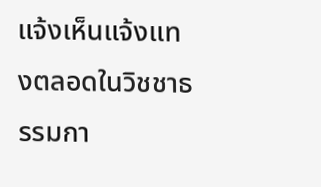แจ้งเห็นแจ้งแทงตลอดในวิชชาธรรมกา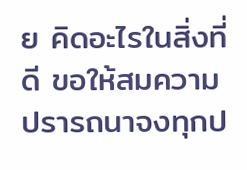ย คิดอะไรในสิ่งที่ดี ขอให้สมความปรารถนาจงทุกป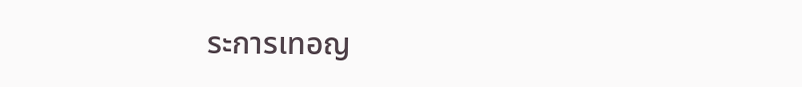ระการเทอญ